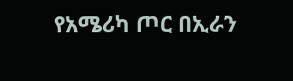የአሜሪካ ጦር በኢራን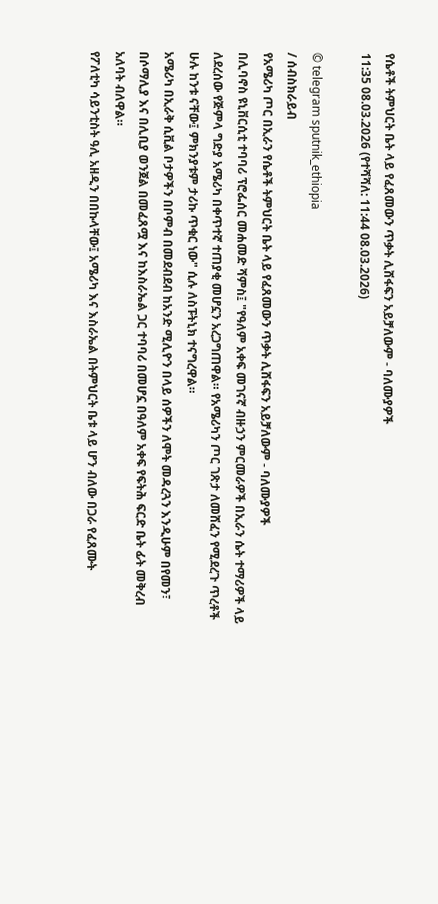የሴቶች ትምህርት ቤት ላይ የፈጸመውን ጥቃት ሊሸፋፍን አይቻለውም - ባለሙያዎች
11:35 08.03.2026 (የተሻሻለ: 11:44 08.03.2026)

© telegram sputnik_ethiopia
/ ሰብስክራይብ
የአሜሪካ ጦር በኢራን የሴቶች ትምህርት ቤት ላይ የፈጸመውን ጥቃት ሊሸፋፍን አይቻለውም - ባለሙያዎች
በሊባኖስ ዩኒቨርሲቲ ተባባሪ ፕሮፌሰር መሐመድ ሻምስ፤ "የዓለም አቀፍ መገናኛ ብዙኃን ምርመራዎች በኢራን ሴት ተማሪዎች ላይ ለደረሰው የጅምላ ግድያ አሜሪካ በቀጥተኛ ተጠያቂ መሆኗን አረጋግጠዋል። የአሜሪካን ጦር ገጽታ ለመሸፈን የሚደረጉ ጥረቶች ሁሉ ከንቱ ናቸው፤ ምክንያቱም ታሪኩ ጥቁር ነው" ሲሉ ለስፑትኒክ ተናግረዋል።
አሜሪካ በኢራቅ ሲቪል ቦታዎችን በቦምብ በመደብደብ ከአንድ ሚሊዮን በላይ ሰዎችን ለሞት መዳረጓን እንዲሁም በየመን፣ በሶማሊያ እና በሊቢያ ወንጀል በመፈጸሟ እና ከእስራኤል ጋር ተባባሪ በመሆኗ በዓለም አቀፍ የፍትሕ ፍርድ ቤት ፊት መቅረብ አለባት ብለዋል።
የፖለቲካ ሳይንቲስት ዓሊ አዘዲን በበኩላቸው፤ አሜሪካ እና እስራኤል በትምህርት ቤቱ ላይ ሆን ብለው በጋራ የፈጸሙት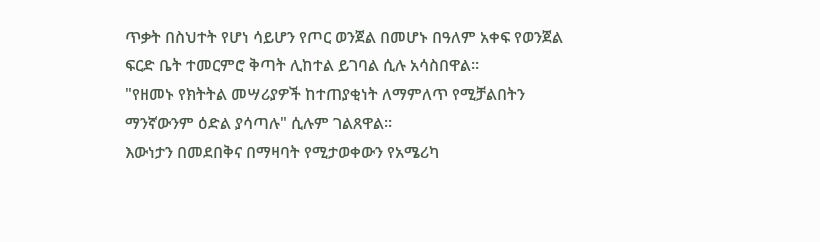ጥቃት በስህተት የሆነ ሳይሆን የጦር ወንጀል በመሆኑ በዓለም አቀፍ የወንጀል ፍርድ ቤት ተመርምሮ ቅጣት ሊከተል ይገባል ሲሉ አሳስበዋል።
"የዘመኑ የክትትል መሣሪያዎች ከተጠያቂነት ለማምለጥ የሚቻልበትን ማንኛውንም ዕድል ያሳጣሉ" ሲሉም ገልጸዋል።
እውነታን በመደበቅና በማዛባት የሚታወቀውን የአሜሪካ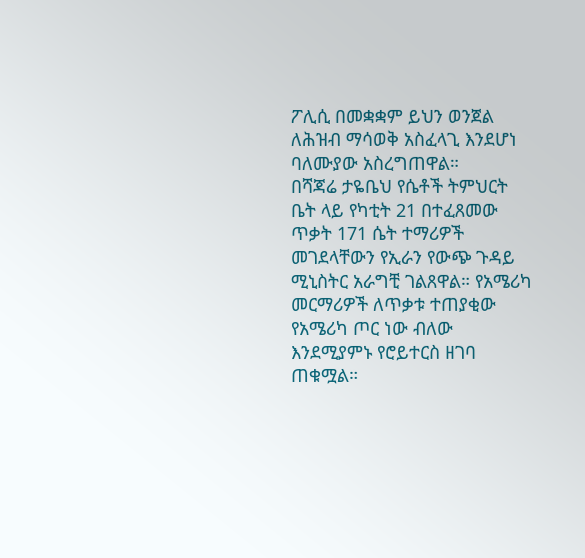ፖሊሲ በመቋቋም ይህን ወንጀል ለሕዝብ ማሳወቅ አስፈላጊ እንደሆነ ባለሙያው አስረግጠዋል።
በሻጃሬ ታዬቤህ የሴቶች ትምህርት ቤት ላይ የካቲት 21 በተፈጸመው ጥቃት 171 ሴት ተማሪዎች መገደላቸውን የኢራን የውጭ ጉዳይ ሚኒስትር አራግቺ ገልጸዋል። የአሜሪካ መርማሪዎች ለጥቃቱ ተጠያቂው የአሜሪካ ጦር ነው ብለው እንደሚያምኑ የሮይተርስ ዘገባ ጠቁሟል።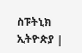ስፑትኒክ ኢትዮጵያ |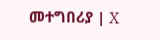መተግበሪያ | X